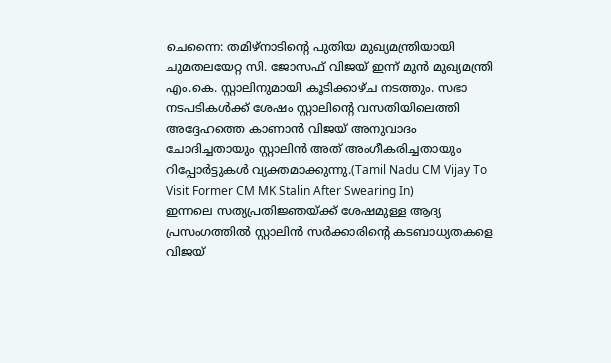ചെന്നൈ: തമിഴ്നാടിന്റെ പുതിയ മുഖ്യമന്ത്രിയായി ചുമതലയേറ്റ സി. ജോസഫ് വിജയ് ഇന്ന് മുൻ മുഖ്യമന്ത്രി എം.കെ. സ്റ്റാലിനുമായി കൂടിക്കാഴ്ച നടത്തും. സഭാ നടപടികൾക്ക് ശേഷം സ്റ്റാലിന്റെ വസതിയിലെത്തി അദ്ദേഹത്തെ കാണാൻ വിജയ് അനുവാദം ചോദിച്ചതായും സ്റ്റാലിൻ അത് അംഗീകരിച്ചതായും റിപ്പോർട്ടുകൾ വ്യക്തമാക്കുന്നു.(Tamil Nadu CM Vijay To Visit Former CM MK Stalin After Swearing In)
ഇന്നലെ സത്യപ്രതിജ്ഞയ്ക്ക് ശേഷമുള്ള ആദ്യ പ്രസംഗത്തിൽ സ്റ്റാലിൻ സർക്കാരിന്റെ കടബാധ്യതകളെ വിജയ്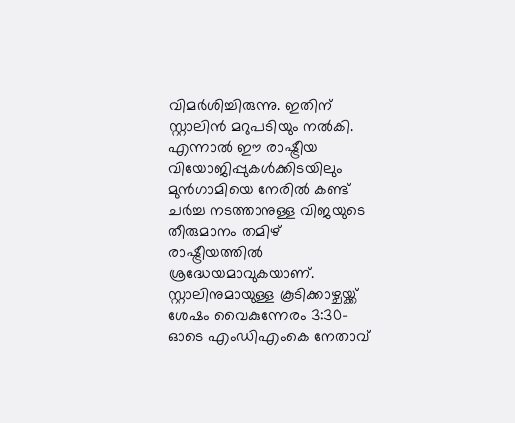വിമർശിച്ചിരുന്നു. ഇതിന് സ്റ്റാലിൻ മറുപടിയും നൽകി. എന്നാൽ ഈ രാഷ്ട്രീയ വിയോജിപ്പുകൾക്കിടയിലും മുൻഗാമിയെ നേരിൽ കണ്ട് ചർച്ച നടത്താനുള്ള വിജയുടെ തീരുമാനം തമിഴ് രാഷ്ട്രീയത്തിൽ ശ്രദ്ധേയമാവുകയാണ്.
സ്റ്റാലിനുമായുള്ള കൂടിക്കാഴ്ചയ്ക്ക് ശേഷം വൈകുന്നേരം 3:30-ഓടെ എംഡിഎംകെ നേതാവ്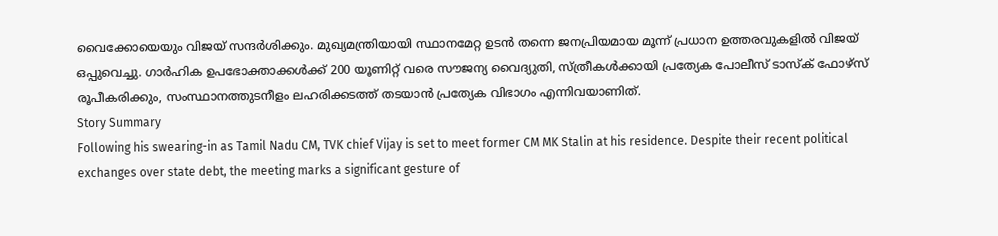വൈക്കോയെയും വിജയ് സന്ദർശിക്കും. മുഖ്യമന്ത്രിയായി സ്ഥാനമേറ്റ ഉടൻ തന്നെ ജനപ്രിയമായ മൂന്ന് പ്രധാന ഉത്തരവുകളിൽ വിജയ് ഒപ്പുവെച്ചു. ഗാർഹിക ഉപഭോക്താക്കൾക്ക് 200 യൂണിറ്റ് വരെ സൗജന്യ വൈദ്യുതി, സ്ത്രീകൾക്കായി പ്രത്യേക പോലീസ് ടാസ്ക് ഫോഴ്സ് രൂപീകരിക്കും, സംസ്ഥാനത്തുടനീളം ലഹരിക്കടത്ത് തടയാൻ പ്രത്യേക വിഭാഗം എന്നിവയാണിത്.
Story Summary
Following his swearing-in as Tamil Nadu CM, TVK chief Vijay is set to meet former CM MK Stalin at his residence. Despite their recent political exchanges over state debt, the meeting marks a significant gesture of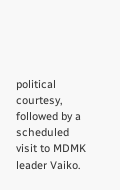political courtesy, followed by a scheduled visit to MDMK leader Vaiko.